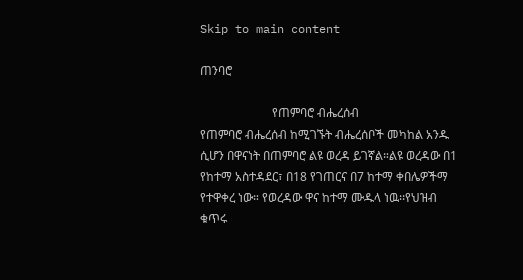Skip to main content

ጠንባሮ

                        የጠምባሮ ብሔረሰብ
የጠምባሮ ብሔረሰብ ከሚገኙት ብሔረሰቦች መካከል አንዱ ሲሆን በዋናነት በጠምባሮ ልዩ ወረዳ ይገኛል።ልዩ ወረዳው በ1 የከተማ አስተዳደር፣ በ18 የገጠርና በ7 ከተማ ቀበሌዎችማ የተዋቀረ ነው። የወረዳው ዋና ከተማ ሙዱላ ነዉ፡፡የህዝብ ቁጥሩ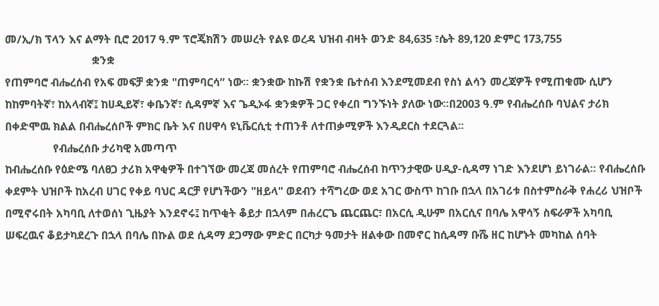መ/ኢ/ክ ፕላን እና ልማት ቢሮ 2017 ዓ.ም ፕሮጄክሽን መሠረት የልዩ ወረዳ ህዝብ ብዛት ወንድ 84,635 ፣ሴት 89,120 ድምር 173,755
                             ቋንቋ
የጠምባሮ ብሔረሰብ የአፍ መፍቻ ቋንቋ "ጠምባርሳ” ነው፡፡ ቋንቋው ከኩሽ የቋንቋ ቤተሰብ እንደሚመደብ የስነ ልሳን መረጃዎች የሚጠቁሙ ሲሆን ከከምባትኛ፣ ከአላብኛ፤ ከሀዲይኛ፣ ቀቤንኛ፣ ሲዳምኛ እና ጌዲኦፋ ቋንቋዎች ጋር የቀረበ ግንኙነት ያለው ነው፡፡በ2003 ዓ.ም የብሔረሰቡ ባህልና ታሪክ በቀድሞዉ ክልል በብሔረሰቦች ምክር ቤት እና በሀዋሳ ዩኒቬርሲቲ ተጠንቶ ለተጠቃሚዎች እንዲደርስ ተደርጓል፡፡
                የብሔረሰቡ ታሪካዊ አመጣጥ
ከብሔረሰቡ የዕድሜ ባለፀጋ ታሪክ አዋቂዎች በተገኘው መረጃ መሰረት የጠምባሮ ብሔረሰብ ከጥንታዊው ሀዲያ-ሲዳማ ነገድ እንደሆነ ይነገራል። የብሔረሰቡ ቀደምት ህዝቦች ከአረብ ሀገር የቀይ ባህር ዳርቻ የሆነችውን "ዘይላ" ወደብን ተሻግረው ወደ አገር ውስጥ ከገቡ በኋላ በአገሪቱ በስተምስራቅ የሐረሪ ህዝቦች በሚኖሩበት አካባቢ ለተወሰነ ጊዜያት እንደኖሩ፤ ከጥቂት ቆይታ በኋላም በሐረርጌ ጨርጨር፣ በአርሲ ዲሁም በአርሲና በባሌ አዋሳኝ ስፍራዎች አካባቢ ሠፍረዉና ቆይታካደረጉ በኋላ በባሌ በኩል ወደ ሲዳማ ደጋማው ምድር በርካታ ዓመታት ዘልቀው በመኖር ከሲዳማ ቡሼ ዘር ከሆኑት መካከል ሰባት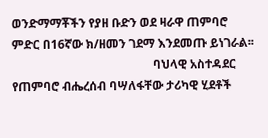ወንድማማቾችን የያዘ ቡድን ወደ ዛራዋ ጠምባሮ ምድር በ16ኛው ክ/ዘመን ገደማ እንደመጡ ይነገራል፡፡
                                               ባህላዊ አስተዳደር
የጠምባሮ ብሔረሰብ ባሣለፋቸው ታሪካዊ ሂደቶች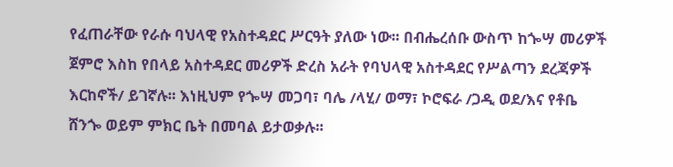የፈጠራቸው የራሱ ባህላዊ የአስተዳደር ሥርዓት ያለው ነው፡፡ በብሔረሰቡ ውስጥ ከጐሣ መሪዎች ጀምሮ እስከ የበላይ አስተዳደር መሪዎች ድረስ አራት የባህላዊ አስተዳደር የሥልጣን ደረጃዎች እርከኖች/ ይገኛሉ፡፡ እነዚህም የጐሣ መጋባ፣ ባሌ /ላሂ/ ወማ፣ ኮሮፍራ /ጋዲ ወደ/እና የቶቤ ሸንጐ ወይም ምክር ቤት በመባል ይታወቃሉ፡፡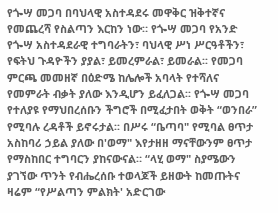የጐሣ መጋባ በባህላዊ አስተዳደሩ መዋቅር ዝቅተኛና የመጨረሻ የስልጣን እርከን ነው። የጐሣ መጋባ የአንድ የጐሣ አስተዳደራዊ ተግባራትን፣ ባህላዊ ሥነ ሥርዓቶችን፣ የፍትህ ጉዳዮችን ያያል፣ ይመረምራል፣ ይመራል፡፡ የመጋባ ምርጫ መመዘኛ በዕድሜ ከሌሎች አባላት የተሻለና የመምራት ብቃት ያለው እንዲሆን ይፈለጋል፡፡ የጐሣ መጋባ የተለያዩ የማህበረሰቡን ችግሮች በሚፈታበት ወቅት “ወንበራ” የሚባሉ ረዳቶች ይኖሩታል፡፡ በሥሩ “ቤጣባ" የሚባል ፀጥታ አስከባሪ ኃይል ያለው በ'ወማ" እየታዘዘ ማናቸውንም ፀጥታ የማስከበር ተግባርን ያከናውናል። “ላሂ ወማ" ስያሜውን ያገኘው ጥንት የብሔረሰቡ ተወላጆች ይዘውት ከመጡትና ዛሬም “የሥልጣን ምልክት' አድርገው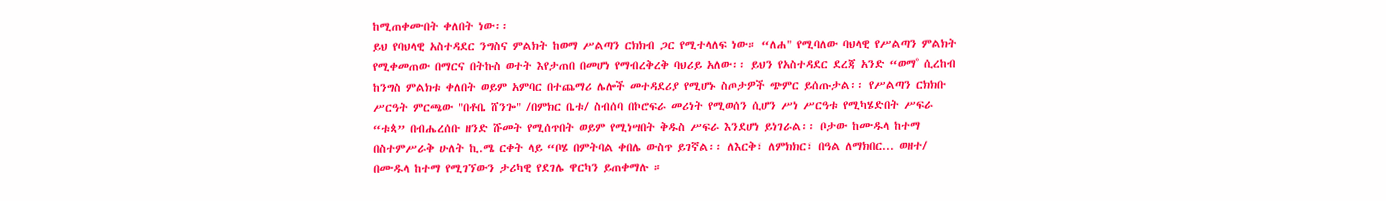ከሚጠቀሙበት ቀለበት ነው፡፡
ይህ የባህላዊ አስተዳደር ንግስና ምልክት ከወማ ሥልጣን ርክክብ ጋር የሚተላለፍ ነው። “ለሐ" የሚባለው ባህላዊ የሥልጣን ምልክት የሚቀመጠው በማርና በትኩስ ወተት እየታጠበ በመሆነ የማብረቅረቅ ባህሪይ አለው፡፡ ይህን የአስተዳደር ደረጃ አንድ “ወማ˚ ሲረከብ ከንግስ ምልክቱ ቀለበት ወይም አምባር በተጨማሪ ሌሎች መተዳደሪያ የሚሆኑ ስጦታዎች ጭምር ይሰጡታል፡፡ የሥልጣን ርክክቡ ሥርዓት ምርጫው "በቶቤ ሸንጐ" /በምክር ቤቱ/ ስብሰባ በኮሮፍራ መሪነት የሚወሰን ሲሆን ሥነ ሥርዓቱ የሚካሄድበት ሥፍራ “ቱጳ” በብሔረሰቡ ዘንድ ሹመት የሚሰጥበት ወይም የሚነሣበት ቅዱስ ሥፍራ እንደሆነ ይነገራል፡፡ ቦታው ከሙዱላ ከተማ በስተምሥራቅ ሁለት ኪ.ሜ ርቀት ላይ “ቦሄ በምትባል ቀበሌ ውስጥ ይገኛል፡፡ ለእርቅ፣ ለምክክር፣ በዓል ለማክበር... ወዘተ/ በሙዱላ ከተማ የሚገኘውን ታሪካዊ የደገሌ ዋርካን ይጠቀማሉ ።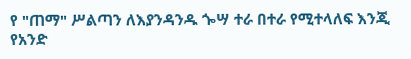የ "ጠማ" ሥልጣን ለእያንዳንዱ ጐሣ ተራ በተራ የሚተላለፍ እንጂ የአንድ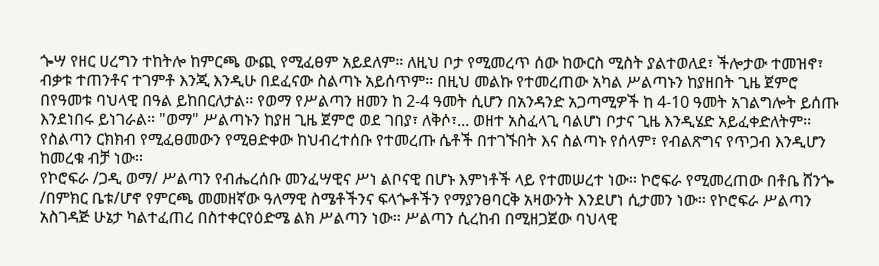ጐሣ የዘር ሀረግን ተከትሎ ከምርጫ ውጪ የሚፈፀም አይደለም። ለዚህ ቦታ የሚመረጥ ሰው ከውርስ ሚስት ያልተወለደ፣ ችሎታው ተመዝኖ፣ ብቃቱ ተጠንቶና ተገምቶ እንጂ እንዲሁ በደፈናው ስልጣኑ አይሰጥም። በዚህ መልኩ የተመረጠው አካል ሥልጣኑን ከያዘበት ጊዜ ጀምሮ በየዓመቱ ባህላዊ በዓል ይከበርለታል፡፡ የወማ የሥልጣን ዘመን ከ 2-4 ዓመት ሲሆን በአንዳንድ አጋጣሚዎች ከ 4-10 ዓመት አገልግሎት ይሰጡ እንደነበሩ ይነገራል። "ወማ" ሥልጣኑን ከያዘ ጊዜ ጀምሮ ወደ ገበያ፣ ለቅሶ፣... ወዘተ አስፈላጊ ባልሆነ ቦታና ጊዜ እንዲሄድ አይፈቀድለትም፡፡ የስልጣን ርክክብ የሚፈፀመውን የሚፀድቀው ከህብረተሰቡ የተመረጡ ሴቶች በተገኙበት እና ስልጣኑ የሰላም፣ የብልጽግና የጥጋብ እንዲሆን ከመረቁ ብቻ ነው፡፡
የኮሮፍራ /ጋዲ ወማ/ ሥልጣን የብሔረሰቡ መንፈሣዊና ሥነ ልቦናዊ በሆኑ እምነቶች ላይ የተመሠረተ ነው፡፡ ኮሮፍራ የሚመረጠው በቶቤ ሸንጐ /በምክር ቤቱ/ሆኖ የምርጫ መመዘኛው ዓለማዊ ስሜቶችንና ፍላጐቶችን የማያንፀባርቅ አዛውንት እንደሆነ ሲታመን ነው፡፡ የኮሮፍራ ሥልጣን አስገዳጅ ሁኔታ ካልተፈጠረ በስተቀርየዕድሜ ልክ ሥልጣን ነው፡፡ ሥልጣን ሲረከብ በሚዘጋጀው ባህላዊ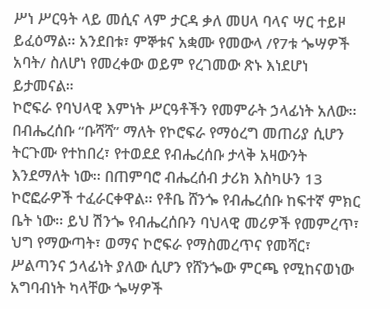ሥነ ሥርዓት ላይ መሲና ላም ታርዳ ቃለ መሀላ ባላና ሣር ተይዞ ይፈዕማል፡፡ አንደበቱ፣ ምኞቱና አቋሙ የመውላ /የ7ቱ ጐሣዎች አባት/ ስለሆነ የመረቀው ወይም የረገመው ጽኑ እነደሆነ ይታመናል።
ኮሮፍራ የባህላዊ እምነት ሥርዓቶችን የመምራት ኃላፊነት አለው፡፡ በብሔረሰቡ “ቡሻሻ” ማለት የኮሮፍራ የማዕረግ መጠሪያ ሲሆን ትርጉሙ የተከበረ፣ የተወደደ የብሔረሰቡ ታላቅ አዛውንት እንደማለት ነው፡፡ በጠምባሮ ብሔረሰብ ታሪክ እስካሁን 13 ኮሮፎራዎች ተፈራርቀዋል፡፡ የቶቤ ሸንጐ የብሔረሰቡ ከፍተኛ ምክር ቤት ነው፡፡ ይህ ሽንጐ የብሔረሰቡን ባህላዊ መሪዎች የመምረጥ፣ ህግ የማውጣት፣ ወማና ኮሮፍራ የማስመረጥና የመሻር፣ ሥልጣንና ኃላፊነት ያለው ሲሆን የሸንጐው ምርጫ የሚከናወነው አግባብነት ካላቸው ጐሣዎች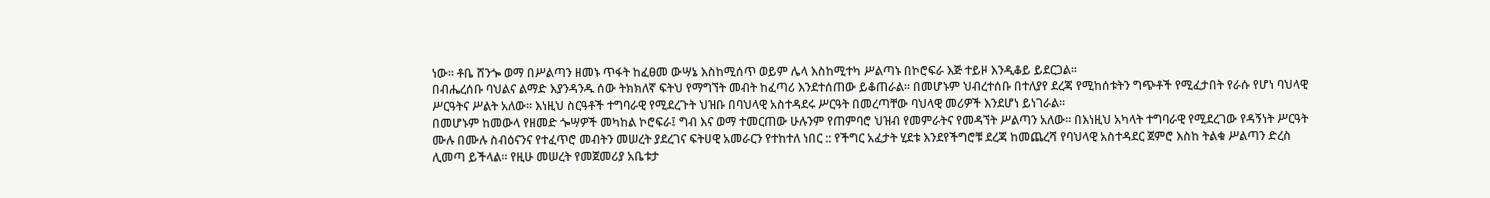ነው፡፡ ቶቤ ሸንጐ ወማ በሥልጣን ዘመኑ ጥፋት ከፈፀመ ውሣኔ እስከሚሰጥ ወይም ሌላ እስከሚተካ ሥልጣኑ በኮሮፍራ እጅ ተይዞ እንዲቆይ ይደርጋል፡፡
በብሔረሰቡ ባህልና ልማድ እያንዳንዱ ሰው ትክክለኛ ፍትህ የማግኘት መብት ከፈጣሪ እንደተሰጠው ይቆጠራል፡፡ በመሆኑም ህብረተሰቡ በተለያየ ደረጃ የሚከሰቱትን ግጭቶች የሚፈታበት የራሱ የሆነ ባህላዊ ሥርዓትና ሥልት አለው። እነዚህ ስርዓቶች ተግባራዊ የሚደረጉት ህዝቡ በባህላዊ አስተዳደሩ ሥርዓት በመረጣቸው ባህላዊ መሪዎች እንደሆነ ይነገራል፡፡
በመሆኑም ከመውላ የዘመድ ጐሣዎች መካከል ኮሮፍራ፤ ግብ እና ወማ ተመርጠው ሁሉንም የጠምባሮ ህዝብ የመምራትና የመዳኘት ሥልጣን አለው። በእነዚህ አካላት ተግባራዊ የሚደረገው የዳኝነት ሥርዓት ሙሉ በሙሉ ስብዕናንና የተፈጥሮ መብትን መሠረት ያደረገና ፍትሀዊ አመራርን የተከተለ ነበር :: የችግር አፈታት ሂደቱ እንደየችግሮቹ ደረጃ ከመጨረሻ የባህላዊ አስተዳደር ጀምሮ እስከ ትልቁ ሥልጣን ድረስ ሊመጣ ይችላል፡፡ የዚሁ መሠረት የመጀመሪያ አቤቱታ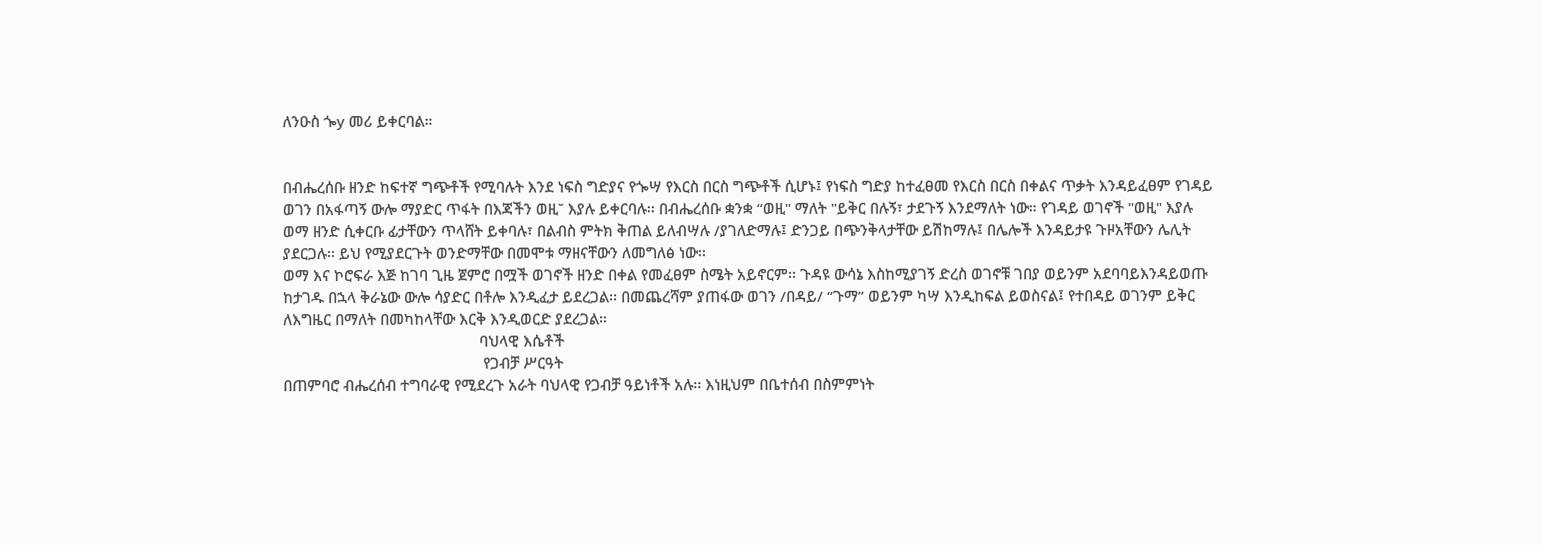ለንዑስ ጐy መሪ ይቀርባል።


በብሔረሰቡ ዘንድ ከፍተኛ ግጭቶች የሚባሉት እንደ ነፍስ ግድያና የጐሣ የእርስ በርስ ግጭቶች ሲሆኑ፤ የነፍስ ግድያ ከተፈፀመ የእርስ በርስ በቀልና ጥቃት እንዳይፈፀም የገዳይ ወገን በአፋጣኝ ውሎ ማያድር ጥፋት በእጃችን ወዚ˘ እያሉ ይቀርባሉ፡፡ በብሔረሰቡ ቋንቋ “ወዚ" ማለት "ይቅር በሉኝ፣ ታደጉኝ እንደማለት ነው። የገዳይ ወገኖች "ወዚ" እያሉ ወማ ዘንድ ሲቀርቡ ፊታቸውን ጥላሸት ይቀባሉ፣ በልብስ ምትክ ቅጠል ይለብሣሉ /ያገለድማሉ፤ ድንጋይ በጭንቅላታቸው ይሽከማሉ፤ በሌሎች እንዳይታዩ ጉዞአቸውን ሌሊት ያደርጋሉ፡፡ ይህ የሚያደርጉት ወንድማቸው በመሞቱ ማዘናቸውን ለመግለፅ ነው፡፡
ወማ እና ኮሮፍራ እጅ ከገባ ጊዜ ጀምሮ በሟች ወገኖች ዘንድ በቀል የመፈፀም ስሜት አይኖርም፡፡ ጉዳዩ ውሳኔ እስከሚያገኝ ድረስ ወገኖቹ ገበያ ወይንም አደባባይእንዳይወጡ ከታገዱ በኋላ ቅራኔው ውሎ ሳያድር በቶሎ እንዲፈታ ይደረጋል፡፡ በመጨረሻም ያጠፋው ወገን /በዳይ/ “ጉማ” ወይንም ካሣ እንዲከፍል ይወስናል፤ የተበዳይ ወገንም ይቅር ለእግዜር በማለት በመካከላቸው እርቅ እንዲወርድ ያደረጋል።
                                                 ባህላዊ እሴቶች
                                                  የጋብቻ ሥርዓት
በጠምባሮ ብሔረሰብ ተግባራዊ የሚደረጉ አራት ባህላዊ የጋብቻ ዓይነቶች አሉ፡፡ እነዚህም በቤተሰብ በስምምነት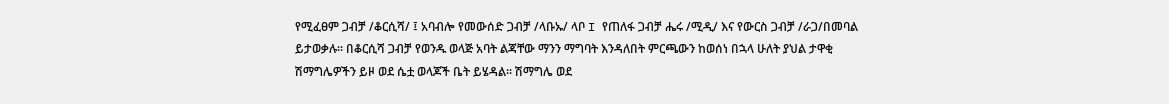የሚፈፀም ጋብቻ /ቆርሲሻ/ ፤ አባብሎ የመውሰድ ጋብቻ /ላቡኡ/ ላቦ I የጠለፋ ጋብቻ ሔሩ /ሚዲ/ እና የውርስ ጋብቻ /ራጋ/በመባል ይታወቃሉ፡፡ በቆርሲሻ ጋብቻ የወንዱ ወላጅ አባት ልጃቸው ማንን ማግባት እንዳለበት ምርጫውን ከወሰነ በኋላ ሁለት ያህል ታዋቂ ሽማግሌዎችን ይዞ ወደ ሴቷ ወላጆች ቤት ይሄዳል፡፡ ሽማግሌ ወደ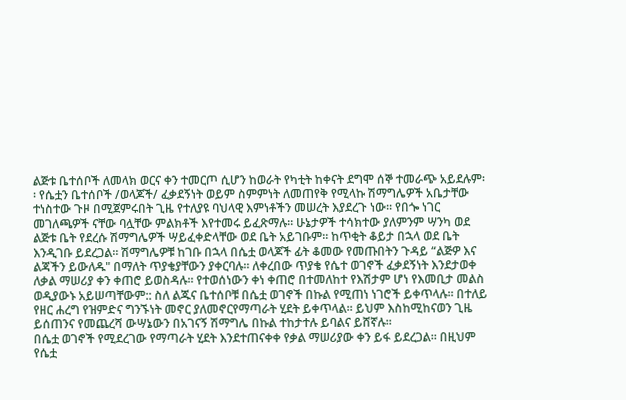ልጅቱ ቤተሰቦች ለመላክ ወርና ቀን ተመርጦ ሲሆን ከወራት የካቲት ከቀናት ደግሞ ሰኞ ተመራጭ አይደሉም፡፡ የሴቷን ቤተሰቦች /ወላጆች/ ፈቃደኝነት ወይም ስምምነት ለመጠየቅ የሚላኩ ሽማግሌዎች አቤታቸው ተነስተው ጉዞ በሚጀምሩበት ጊዜ የተለያዩ ባህላዊ እምነቶችን መሠረት እያደረጉ ነው፡፡ የበጐ ነገር መገለጫዎች ናቸው ባሏቸው ምልክቶች እየተመሩ ይፈጽማሉ። ሁኔታዎች ተሳክተው ያለምንም ሣንካ ወደ ልጅቱ ቤት የደረሱ ሽማግሌዎች ሣይፈቀድላቸው ወደ ቤት አይገቡም፡፡ ከጥቂት ቆይታ በኋላ ወደ ቤት እንዲገቡ ይደረጋል። ሽማግሌዎቹ ከገቡ በኋላ በሴቷ ወላጆች ፊት ቆመው የመጡበትን ጉዳይ “ልጅዎ እና ልጃችን ይውለዱ" በማለት ጥያቄያቸውን ያቀርባሉ፡፡ ለቀረበው ጥያቄ የሴተ ወገኖች ፈቃደኝነት እንደታወቀ ለቃል ማሠሪያ ቀን ቀጠሮ ይወስዳሉ፡፡ የተወሰነውን ቀነ ቀጠሮ በተመለከተ የእሽታም ሆነ የእመቢታ መልስ ወዲያውኑ አይሠጣቸውም:: ስለ ልጁና ቤተሰቦቹ በሴቷ ወገኖች በኩል የሚጠነ ነገሮች ይቀጥላሉ፡፡ በተለይ የዘር ሐረግ የዝምድና ግንኙነት መኖር ያለመኖርየማጣራት ሂደት ይቀጥላል፡፡ ይህም እስከሚከናወን ጊዜ ይሰጠንና የመጨረሻ ውሣኔውን በአገናኝ ሽማግሌ በኩል ተከታተሉ ይባልና ይሸኛሉ፡፡
በሴቷ ወገኖች የሚደረገው የማጣራት ሂደት እንደተጠናቀቀ የቃል ማሠሪያው ቀን ይፋ ይደረጋል፡፡ በዚህም የሴቷ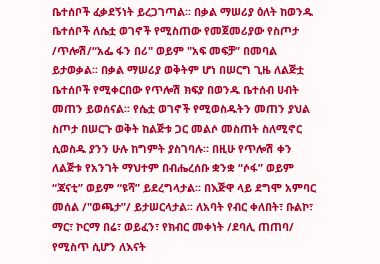ቤተሰቦች ፈቃደኝነት ይረጋገጣል፡፡ በቃል ማሠሪያ ዕለት ከወንዱ ቤተሰቦች ለሴቷ ወገኖች የሚስጠው የመጀመሪያው የስጦታ /ጥሎሽ/“አፌ ፋን በሪ" ወይም "አፍ መፍቻ” በመባል ይታወቃል፡፡ በቃል ማሠሪያ ወቅትም ሆነ በሠርግ ጊዜ ለልጅቷ ቤተሰቦች የሚቀርበው የጥሎሽ ክፍያ በወንዱ ቤተሰብ ሀብት መጠን ይወሰናል፡፡ የሴቷ ወገኖች የሚወስዱትን መጠን ያህል ስጦታ በሠርጉ ወቅት ከልጅቱ ጋር መልሶ መስጠት ስለሚኖር ሲወስዱ ያንን ሁሉ ከግምት ያስገባሉ። በዚሁ የጥሎሽ ቀን ለልጅቱ የአንገት ማህተም በብሔረሰቡ ቋንቋ “ሶፋ” ወይም “ጃናቲ” ወይም “ዩሻ” ይደረግላታል፡፡ በእጅዋ ላይ ደግሞ አምባር መሰል /"ወጫታ”/ ይታሠርላታል፡፡ ለአባት የብር ቀለበት፣ ቡልኮ፣ ማር፣ ኮርማ በሬ፣ ወይፈን፣ የክብር መቀነት /ደባሊ ጠጠባ/ የሚስጥ ሲሆን ለእናት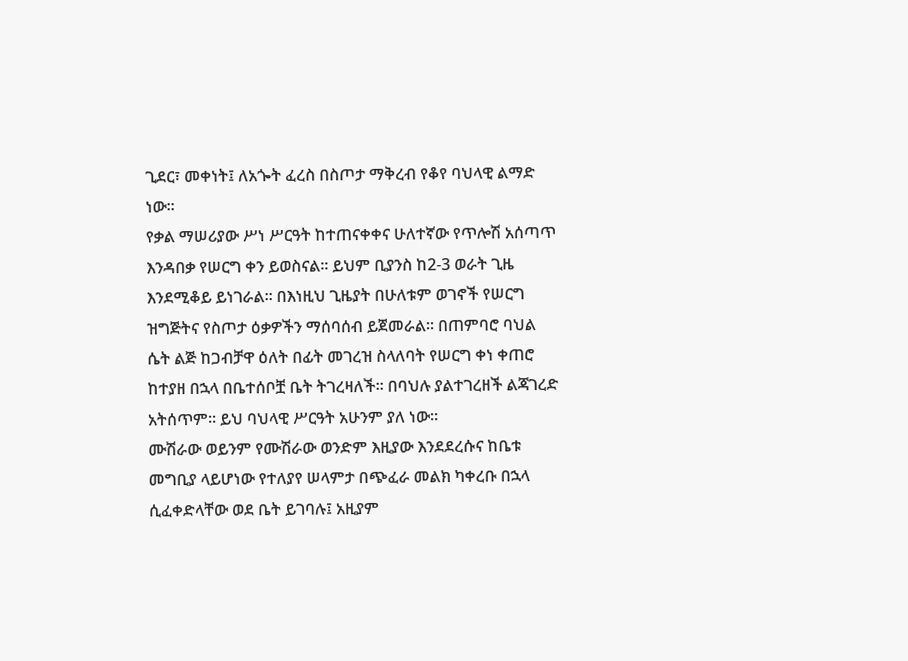ጊደር፣ መቀነት፤ ለአጐት ፈረስ በስጦታ ማቅረብ የቆየ ባህላዊ ልማድ ነው፡፡
የቃል ማሠሪያው ሥነ ሥርዓት ከተጠናቀቀና ሁለተኛው የጥሎሽ አሰጣጥ እንዳበቃ የሠርግ ቀን ይወስናል፡፡ ይህም ቢያንስ ከ2-3 ወራት ጊዜ እንደሚቆይ ይነገራል፡፡ በእነዚህ ጊዜያት በሁለቱም ወገኖች የሠርግ ዝግጅትና የስጦታ ዕቃዎችን ማሰባሰብ ይጀመራል፡፡ በጠምባሮ ባህል ሴት ልጅ ከጋብቻዋ ዕለት በፊት መገረዝ ስላለባት የሠርግ ቀነ ቀጠሮ ከተያዘ በኋላ በቤተሰቦቿ ቤት ትገረዛለች፡፡ በባህሉ ያልተገረዘች ልጃገረድ አትሰጥም፡፡ ይህ ባህላዊ ሥርዓት አሁንም ያለ ነው፡፡
ሙሽራው ወይንም የሙሽራው ወንድም እዚያው እንደደረሱና ከቤቱ መግቢያ ላይሆነው የተለያየ ሠላምታ በጭፈራ መልክ ካቀረቡ በኋላ ሲፈቀድላቸው ወደ ቤት ይገባሉ፤ አዚያም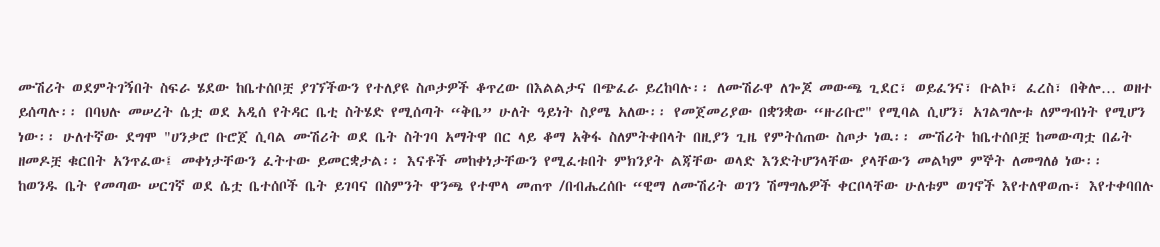ሙሽሪት ወደምትገኝበት ስፍራ ሄደው ከቤተሰቦቿ ያገኘችውን የተለያዩ ስጦታዎች ቆጥረው በእልልታና በጭፈራ ይረከባሉ፡፡ ለሙሽራዋ ለጐጆ መውጫ ጊደር፣ ወይፈንና፣ ቡልኮ፣ ፈረስ፣ በቅሎ… ወዘተ ይሰጣሉ፡፡ በባህሉ መሠረት ሴቷ ወደ አዲሰ የትዳር ቤቲ ስትሄድ የሚሰጣት “ቅቤ” ሁለት ዓይነት ስያሜ አለው፡፡ የመጀመሪያው በቋንቋው “ዙሪቡሮ" የሚባል ሲሆን፣ አገልግሎቱ ለምግብነት የሚሆን ነው፡፡ ሁለተኛው ደግሞ "ሀንቃሮ ቡሮጀ ሲባል ሙሽሪት ወደ ቤት ስትገባ አማትዋ በር ላይ ቆማ አቅፋ ስለምትቀበላት በዚያን ጊዜ የምትሰጠው ስጦታ ነዉ፡፡ ሙሽሪት ከቤተሰቦቿ ከመውጣቷ በፊት ዘመዶቿ ቁርበት አንጥፈው፤ መቀነታቸውን ፈትተው ይመርቋታል፡፡ እናቶች መከቀነታቸውን የሚፈቱበት ምክንያት ልጃቸው ወላድ እንድትሆንላቸው ያላቸውን መልካም ምኞት ለመግለፅ ነው፡፡
ከወንዱ ቤት የመጣው ሠርገኛ ወደ ሴቷ ቤተሰቦች ቤት ይገባና በስምንት ዋንጫ የተሞላ መጠጥ /በብሔረሰቡ “ዊማ ለሙሽሪት ወገን ሽማግሌዎች ቀርቦላቸው ሁለቱም ወገኖች እየተለዋወጡ፣ እየተቀባበሉ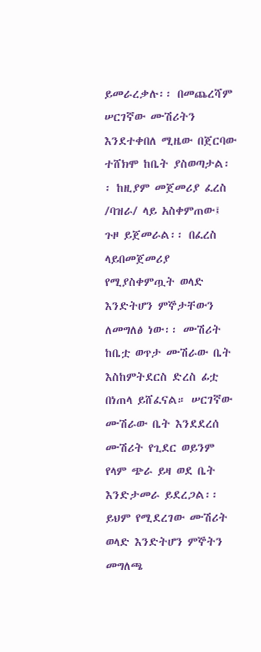ይመራረቃሉ፡፡ በመጨረሻም ሠርገኛው ሙሽሪትን እንደተቀበለ ሚዜው በጀርባው ተሸክሞ ከቤት ያስወጣታል፡፡ ከዚያም መጀመሪያ ፈረስ /ባዝራ/ ላይ አስቀምጠው፤ ጉዞ ይጀመራል፡፡ በፈረስ ላይበመጀመሪያ የሚያስቀምጧት ወላድ እንድትሆን ምኞታቸውን ለመግለፅ ነው፡፡ ሙሽሪት ከቤቷ ወጥታ ሙሽራው ቤት እስከምትደርስ ድረስ ፊቷ በነጠላ ይሸፈናል። ሠርገኛው ሙሽራው ቤት እንደደረሰ ሙሽሪት የጊደር ወይንም የላም ጭራ ይዛ ወደ ቤት እንድታመራ ይደረጋል፡፡ ይህም የሚደረገው ሙሽሪት ወላድ እንድትሆን ምኞትን መግለጫ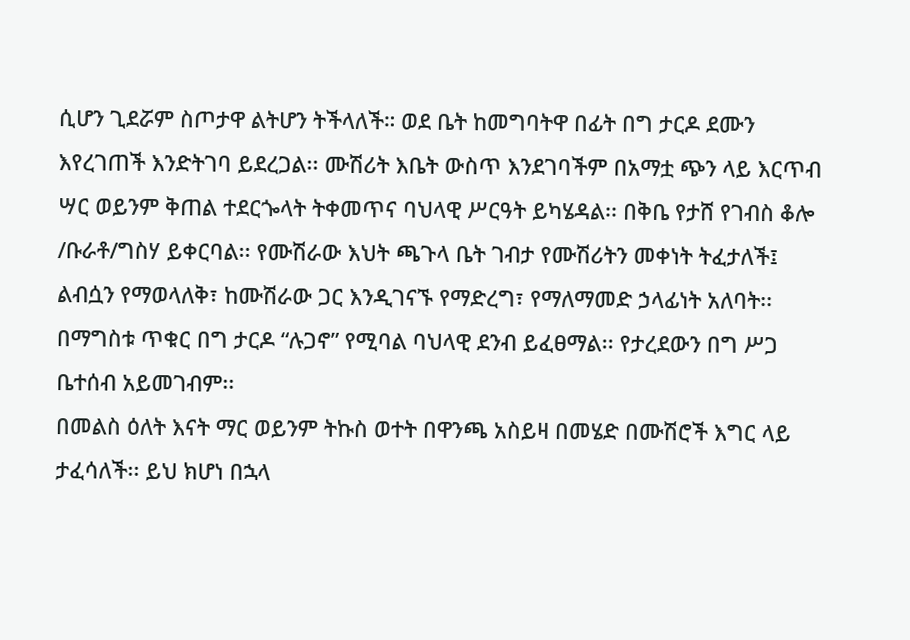ሲሆን ጊደሯም ስጦታዋ ልትሆን ትችላለች። ወደ ቤት ከመግባትዋ በፊት በግ ታርዶ ደሙን እየረገጠች እንድትገባ ይደረጋል፡፡ ሙሽሪት እቤት ውስጥ እንደገባችም በአማቷ ጭን ላይ እርጥብ ሣር ወይንም ቅጠል ተደርጐላት ትቀመጥና ባህላዊ ሥርዓት ይካሄዳል፡፡ በቅቤ የታሸ የገብስ ቆሎ /ቡራቶ/ግስሃ ይቀርባል፡፡ የሙሽራው እህት ጫጉላ ቤት ገብታ የሙሽሪትን መቀነት ትፈታለች፤ ልብሷን የማወላለቅ፣ ከሙሽራው ጋር እንዲገናኙ የማድረግ፣ የማለማመድ ኃላፊነት አለባት፡፡ በማግስቱ ጥቁር በግ ታርዶ “ሉጋኖ” የሚባል ባህላዊ ደንብ ይፈፀማል፡፡ የታረደውን በግ ሥጋ ቤተሰብ አይመገብም፡፡
በመልስ ዕለት እናት ማር ወይንም ትኩስ ወተት በዋንጫ አስይዛ በመሄድ በሙሽሮች እግር ላይ ታፈሳለች፡፡ ይህ ክሆነ በኋላ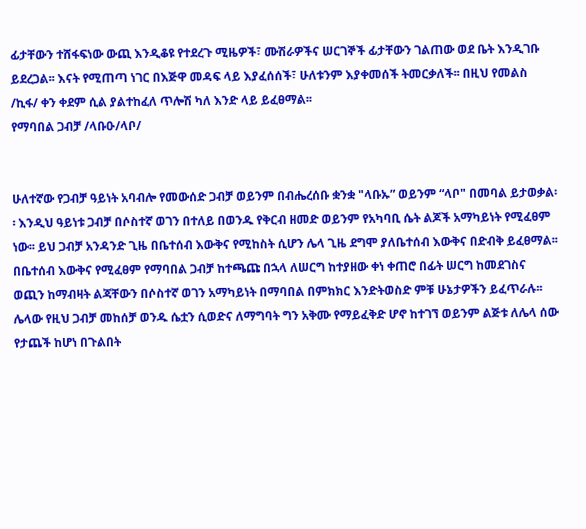ፊታቸውን ተሸፋፍነው ውጪ እንዲቆዩ የተደረጉ ሚዜዎች፣ ሙሽራዎችና ሠርገኞች ፊታቸውን ገልጠው ወደ ቤት እንዲገቡ ይደረጋል፡፡ እናት የሚጠጣ ነገር በእጅዋ መዳፍ ላይ እያፈሰሰች፣ ሁለቱንም እያቀመሰች ትመርቃለች፡፡ በዚህ የመልስ /ኪፋ/ ቀን ቀደም ሲል ያልተከፈለ ጥሎሽ ካለ እንድ ላይ ይፈፀማል፡፡
የማባበል ጋብቻ /ላቡዑ/ላቦ/


ሁለተኛው የጋብቻ ዓይነት አባብሎ የመውሰድ ጋብቻ ወይንም በብሔረሰቡ ቋንቋ "ላቡኡ” ወይንም “ላቦ" በመባል ይታወቃል፡፡ እንዲህ ዓይነቱ ጋብቻ በሶስተኛ ወገን በተለይ በወንዱ የቅርብ ዘመድ ወይንም የአካባቢ ሴት ልጆች አማካይነት የሚፈፀም ነው፡፡ ይህ ጋብቻ አንዳንድ ጊዜ በቤተሰብ እውቅና የሚከስት ሲሆን ሌላ ጊዜ ደግሞ ያለቤተሰብ እውቅና በድብቅ ይፈፀማል፡፡ በቤተሰብ እውቅና የሚፈፀም የማባበል ጋብቻ ከተጫጩ በኋላ ለሠርግ ከተያዘው ቀነ ቀጠሮ በፊት ሠርግ ከመደገስና ወጪን ከማብዛት ልጃቸውን በሶስተኛ ወገን አማካይነት በማባበል በምክክር እንድትወስድ ምቹ ሁኔታዎችን ይፈጥራሉ፡፡ ሌላው የዚህ ጋብቻ መከሰቻ ወንዱ ሴቷን ሲወድና ለማግባት ግን አቅሙ የማይፈቅድ ሆኖ ከተገኘ ወይንም ልጅቱ ለሌላ ሰው የታጨች ከሆነ በጉልበት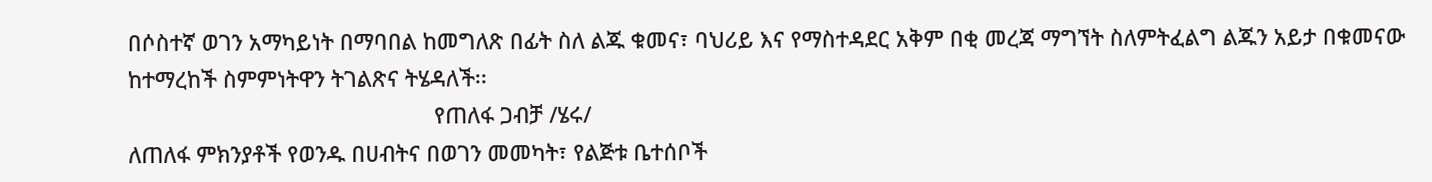በሶስተኛ ወገን አማካይነት በማባበል ከመግለጽ በፊት ስለ ልጁ ቁመና፣ ባህሪይ እና የማስተዳደር አቅም በቂ መረጃ ማግኘት ስለምትፈልግ ልጁን አይታ በቁመናው ከተማረከች ስምምነትዋን ትገልጽና ትሄዳለች፡፡
                                                   የጠለፋ ጋብቻ /ሄሩ/
ለጠለፋ ምክንያቶች የወንዱ በሀብትና በወገን መመካት፣ የልጅቱ ቤተሰቦች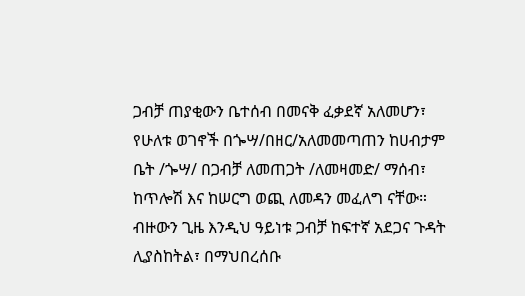ጋብቻ ጠያቂውን ቤተሰብ በመናቅ ፈቃደኛ አለመሆን፣ የሁለቱ ወገኖች በጐሣ/በዘር/አለመመጣጠን ከሀብታም ቤት /ጐሣ/ በጋብቻ ለመጠጋት /ለመዛመድ/ ማሰብ፣ ከጥሎሽ እና ከሠርግ ወጪ ለመዳን መፈለግ ናቸው። ብዙውን ጊዜ እንዲህ ዓይነቱ ጋብቻ ከፍተኛ አደጋና ጉዳት ሊያስከትል፣ በማህበረሰቡ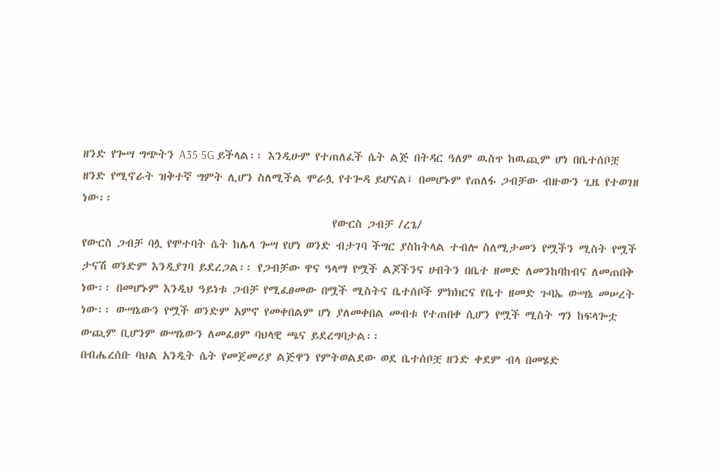ዘንድ የጐሣ ግጭትን A35 5G ይችላል፡፡ እንዲሁም የተጠለፈች ሴት ልጅ በትዳር ዓለም ዉስጥ ከዉጪም ሆነ በቤተሰቦቿ ዘንድ የሚኖራት ዝቅተኛ ግምት ሊሆን ስለሚችል ሞራሏ የተጐዳ ይሆናል፤ በመሆኑም የጠለፋ ጋብቻው ብዙውን ጊዜ የተወገዘ ነው፡፡
                                                  የውርስ ጋብቻ /ረጌ/
የውርስ ጋብቻ ባሏ የሞተባት ሴት ከሌላ ጐሣ የሆነ ወንድ ብታገባ ችግር ያስከትላል ተብሎ ስለሚታመን የሟችን ሚስት የሟች ታናሽ ወንድም እንዲያገባ ይደረጋል፡፡ የጋብቻው ዋና ዓላማ የሟች ልጆችንና ሀብትን በቤተ ዘመድ ለመንከባከብና ለመጠበቅ ነው፡፡ በመሆኑም እንዲህ ዓይነቱ ጋብቻ የሚፈፀመው በሟች ሚስትና ቤተሰቦች ምክክርና የቤተ ዘመድ ጉባኤ ውሣኔ መሠረት ነው፡፡ ውሣኔውን የሟች ወንድም አምኖ የመቀበልም ሆነ ያለመቀበል መብቱ የተጠበቀ ሲሆን የሟች ሚስት ግን ከፍላጐቷ ውጪም ቢሆንም ውሣኔውን ለመፈፀም ባህላዊ ጫና ይደረግባታል፡፡
በብሔረሰቡ ባህል አንዲት ሴት የመጀመሪያ ልጅዋን የምትወልደው ወደ ቤተሰቦቿ ዘንድ ቀደም ብላ በመሄድ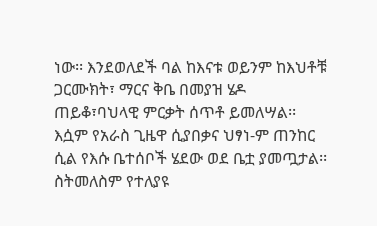ነው፡፡ እንደወለደች ባል ከእናቱ ወይንም ከእህቶቹ ጋርሙክት፣ ማርና ቅቤ በመያዝ ሄዶ ጠይቆ፣ባህላዊ ምርቃት ሰጥቶ ይመለሣል፡፡ እሷም የአራስ ጊዜዋ ሲያበቃና ህፃነ-ም ጠንከር ሲል የእሱ ቤተሰቦች ሄደው ወደ ቤቷ ያመጧታል፡፡ ስትመለስም የተለያዩ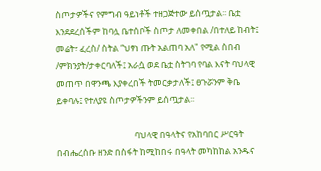ስጦታዎችና የምግብ ዓይነቶች ተዘጋጅተው ይሰጧታል፡፡ ቤቷ እንደደረሰችም ከባሏ ቤተሰቦች ስጦታ ለመቀበል /በተለይ ከብት፤ መሬት፣ ፈረስ/ ስትል “ህፃነ ጡት አልጠባ አለ" የሚል ስበብ /ምክንያት/ታቀርባለች፤ አራሷ ወደ ቤቷ ስትገባ የባል እናት ባህላዊ መጠጥ በዋንጫ እያቀረበች ትመርቃታለች፤ ፀጉሯንም ቅቤ ይቀባሉ፤ የተለያዩ ስጦታዎችንም ይሰጧታል፡፡

                                       ባህላዊ በዓላትና የአከባበር ሥርዓት
በብሔረሰቡ ዘንድ በስፋት ከሚከበሩ በዓላት መካከከል አንዱና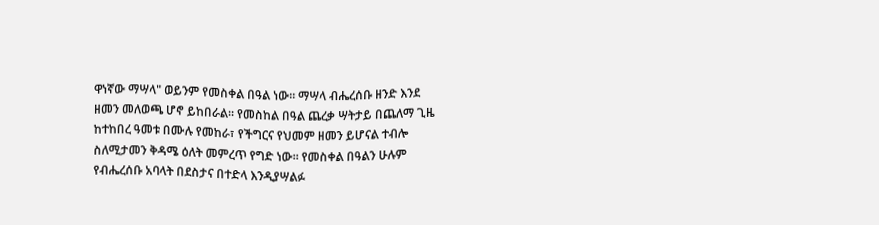ዋነኛው ማሣላ" ወይንም የመስቀል በዓል ነው፡፡ ማሣላ ብሔረሰቡ ዘንድ እንደ ዘመን መለወጫ ሆኖ ይከበራል፡፡ የመስከል በዓል ጨረቃ ሣትታይ በጨለማ ጊዜ ከተከበረ ዓመቱ በሙሉ የመከራ፣ የችግርና የህመም ዘመን ይሆናል ተብሎ ስለሚታመን ቅዳሜ ዕለት መምረጥ የግድ ነው፡፡ የመስቀል በዓልን ሁሉም የብሔረሰቡ አባላት በደስታና በተድላ እንዲያሣልፉ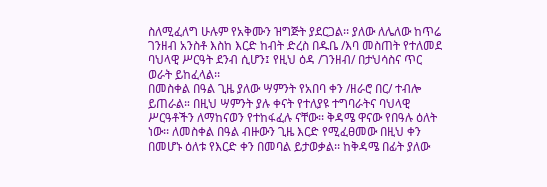ስለሚፈለግ ሁሉም የአቅሙን ዝግጅት ያደርጋል፡፡ ያለው ለሌለው ከጥሬ ገንዘብ አንስቶ እስከ እርድ ከብት ድረስ በዱቤ /እባ መስጠት የተለመደ ባህላዊ ሥርዓት ደንብ ሲሆን፤ የዚህ ዕዳ /ገንዘብ/ በታህሳስና ጥር ወራት ይከፈላል፡፡
በመስቀል በዓል ጊዜ ያለው ሣምንት የአበባ ቀን /ዘራሮ በር/ ተብሎ ይጠራል። በዚህ ሣምንት ያሉ ቀናት የተለያዩ ተግባራትና ባህላዊ ሥርዓቶችን ለማከናወን የተከፋፈሉ ናቸው፡፡ ቅዳሜ ዋናው የበዓሉ ዕለት ነው፡፡ ለመስቀል በዓል ብዙውን ጊዜ እርድ የሚፈፀመው በዚህ ቀን በመሆኑ ዕለቱ የእርድ ቀን በመባል ይታወቃል፡፡ ከቅዳሜ በፊት ያለው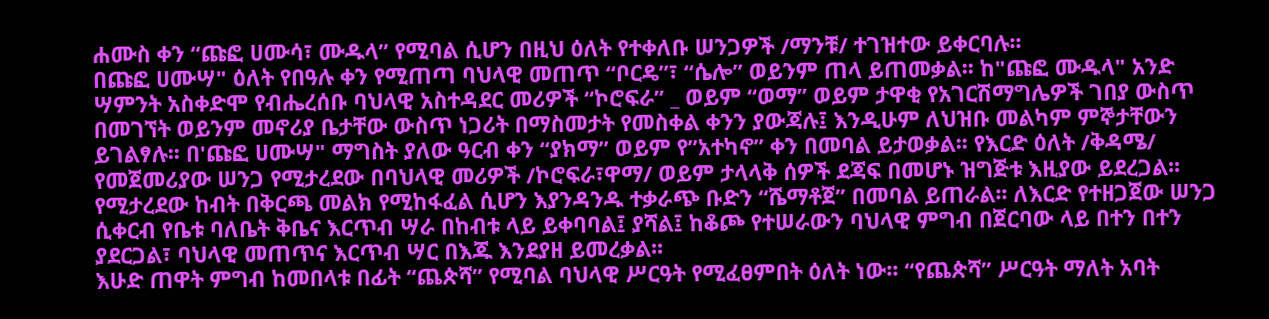ሐሙስ ቀን “ጩፎ ሀሙሳ፣ ሙዱላ” የሚባል ሲሆን በዚህ ዕለት የተቀለቡ ሠንጋዎች /ማንቹ/ ተገዝተው ይቀርባሉ፡፡
በጩፎ ሀሙሣ" ዕለት የበዓሉ ቀን የሚጠጣ ባህላዊ መጠጥ “ቦርዴ”፣ “ሴሎ” ወይንም ጠላ ይጠመቃል፡፡ ከ"ጩፎ ሙዱላ" አንድ ሣምንት አስቀድሞ የብሔረሰቡ ባህላዊ አስተዳደር መሪዎች “ኮሮፍራ” _ ወይም “ወማ” ወይም ታዋቂ የአገርሽማግሌዎች ገበያ ውስጥ በመገኘት ወይንም መኖሪያ ቤታቸው ውስጥ ነጋሪት በማስመታት የመስቀል ቀንን ያውጃሉ፤ እንዲሁም ለህዝቡ መልካም ምኞታቸውን ይገልፃሉ፡፡ በ'ጩፎ ሀሙሣ" ማግስት ያለው ዓርብ ቀን “ያክማ” ወይም የ”አተካኖ” ቀን በመባል ይታወቃል፡፡ የእርድ ዕለት /ቅዳሜ/ የመጀመሪያው ሠንጋ የሚታረደው በባህላዊ መሪዎች /ኮሮፍራ፣ዋማ/ ወይም ታላላቅ ሰዎች ደጃፍ በመሆኑ ዝግጅቱ እዚያው ይደረጋል፡፡ የሚታረደው ከብት በቅርጫ መልክ የሚከፋፈል ሲሆን እያንዳንዱ ተቃራጭ ቡድን “ሼማቶጀ” በመባል ይጠራል፡፡ ለእርድ የተዘጋጀው ሠንጋ ሲቀርብ የቤቱ ባለቤት ቅቤና እርጥብ ሣራ በከብቱ ላይ ይቀባባል፤ ያሻል፤ ከቆጮ የተሠራውን ባህላዊ ምግብ በጀርባው ላይ በተን በተን ያደርጋል፣ ባህላዊ መጠጥና እርጥብ ሣር በእጁ እንደያዘ ይመረቃል፡፡
እሁድ ጠዋት ምግብ ከመበላቱ በፊት “ጨጵሻ” የሚባል ባህላዊ ሥርዓት የሚፈፀምበት ዕለት ነው፡፡ “የጨጵሻ” ሥርዓት ማለት አባት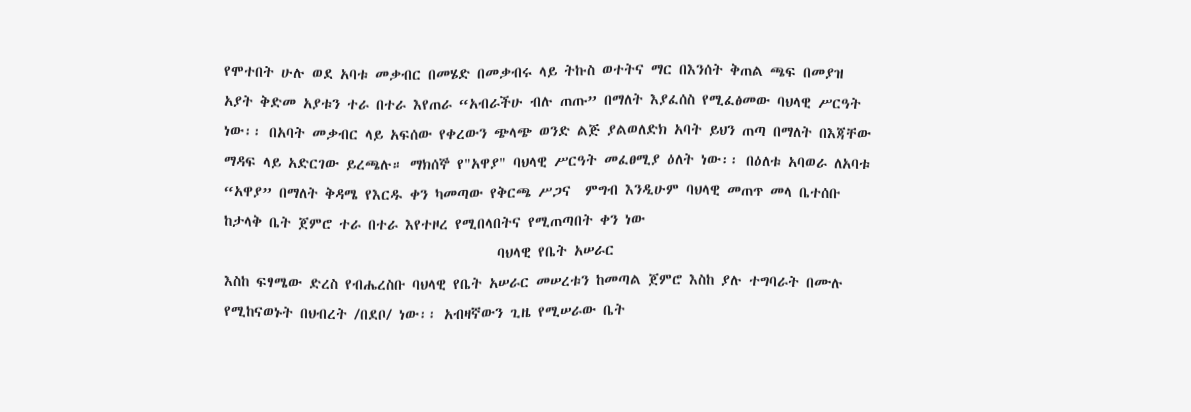የሞተበት ሁሉ ወደ አባቱ መቃብር በመሄድ በመቃብሩ ላይ ትኩስ ወተትና ማር በእንሰት ቅጠል ጫፍ በመያዝ አያት ቅድመ አያቱን ተራ በተራ እየጠራ “አብራችሁ ብሉ ጠጡ” በማለት እያፈሰስ የሚፈፅመው ባህላዊ ሥርዓት ነው፡፡ በአባት መቃብር ላይ አፍሰው የቀረውን ጭላጭ ወንድ ልጅ ያልወለድክ አባት ይህን ጠጣ በማለት በእጃቸው ማዳፍ ላይ አድርገው ይረጫሉ። ማክሰኞ የ"አዋያ" ባህላዊ ሥርዓት መፈፀሚያ ዕለት ነው፡፡ በዕለቱ አባወራ ለአባቱ “አዋያ” በማለት ቅዳሜ የእርዱ ቀን ካመጣው የቅርጫ ሥጋና  ምግብ እንዲሁም ባህላዊ መጠጥ መላ ቤተሰቡ ከታላቅ ቤት ጀምሮ ተራ በተራ እየተዞረ የሚበላበትና የሚጠጣበት ቀን ነው
                                       ባህላዊ የቤት አሠራር
እስከ ፍፃሜው ድረስ የብሔረስቡ ባህላዊ የቤት አሠራር መሠረቱን ከመጣል ጀምሮ እስከ ያሉ ተግባራት በሙሉ የሚከናወኑት በህብረት /በደቦ/ ነው፡፡ አብዛኛውን ጊዜ የሚሠራው ቤት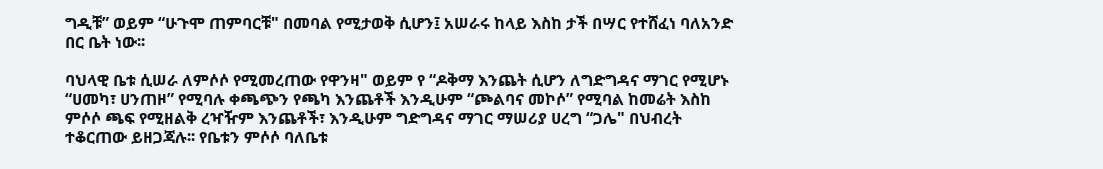ግዲቹ” ወይም “ሁጉሞ ጠምባርቹ" በመባል የሚታወቅ ሲሆን፤ አሠራሩ ከላይ እስከ ታች በሣር የተሸፈነ ባለአንድ በር ቤት ነው፡፡

ባህላዊ ቤቱ ሲሠራ ለምሶሶ የሚመረጠው የዋንዛ" ወይም የ “ዶቅማ እንጨት ሲሆን ለግድግዳና ማገር የሚሆኑ “ሀመካ፣ ሀንጠዞ” የሚባሉ ቀጫጭን የጫካ እንጨቶች እንዲሁም “ጮልባና መኮሶ” የሚባል ከመሬት እስከ ምሶሶ ጫፍ የሚዘልቅ ረዣዥም እንጨቶች፣ እንዲሁም ግድግዳና ማገር ማሠሪያ ሀረግ “ጋሌ" በህብረት ተቆርጠው ይዘጋጃሉ፡፡ የቤቱን ምሶሶ ባለቤቱ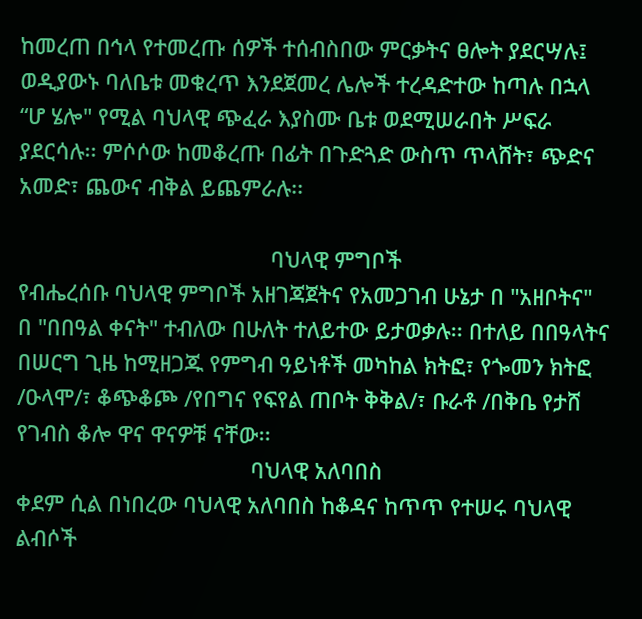ከመረጠ በኅላ የተመረጡ ሰዎች ተሰብስበው ምርቃትና ፀሎት ያደርሣሉ፤ ወዲያውኑ ባለቤቱ መቁረጥ እንደጀመረ ሌሎች ተረዳድተው ከጣሉ በኋላ “ሆ ሄሎ" የሚል ባህላዊ ጭፈራ እያስሙ ቤቱ ወደሚሠራበት ሥፍራ ያደርሳሉ፡፡ ምሶሶው ከመቆረጡ በፊት በጉድጓድ ውስጥ ጥላሸት፣ ጭድና አመድ፣ ጨውና ብቅል ይጨምራሉ፡፡

                                          ባህላዊ ምግቦች
የብሔረሰቡ ባህላዊ ምግቦች አዘገጃጀትና የአመጋገብ ሁኔታ በ "አዘቦትና" በ "በበዓል ቀናት" ተብለው በሁለት ተለይተው ይታወቃሉ፡፡ በተለይ በበዓላትና በሠርግ ጊዜ ከሚዘጋጁ የምግብ ዓይነቶች መካከል ክትፎ፣ የጐመን ክትፎ /ዑላሞ/፣ ቆጭቆጮ /የበግና የፍየል ጠቦት ቅቅል/፣ ቡራቶ /በቅቤ የታሸ የገብስ ቆሎ ዋና ዋናዎቹ ናቸው፡፡
                                       ባህላዊ አለባበስ
ቀደም ሲል በነበረው ባህላዊ አለባበስ ከቆዳና ከጥጥ የተሠሩ ባህላዊ ልብሶች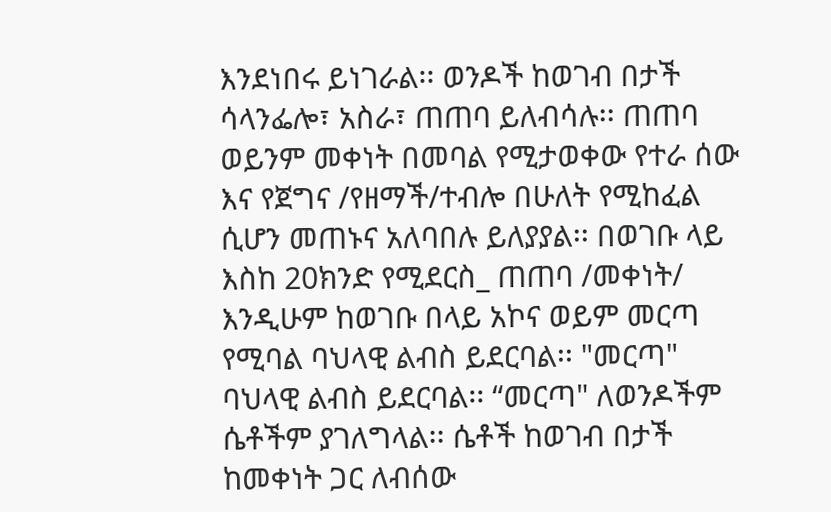እንደነበሩ ይነገራል፡፡ ወንዶች ከወገብ በታች ሳላንፌሎ፣ አስራ፣ ጠጠባ ይለብሳሉ፡፡ ጠጠባ ወይንም መቀነት በመባል የሚታወቀው የተራ ሰው እና የጀግና /የዘማች/ተብሎ በሁለት የሚከፈል ሲሆን መጠኑና አለባበሉ ይለያያል፡፡ በወገቡ ላይ እስከ 20ክንድ የሚደርስ_ ጠጠባ /መቀነት/ እንዲሁም ከወገቡ በላይ አኮና ወይም መርጣ የሚባል ባህላዊ ልብስ ይደርባል፡፡ "መርጣ" ባህላዊ ልብስ ይደርባል፡፡ “መርጣ" ለወንዶችም ሴቶችም ያገለግላል፡፡ ሴቶች ከወገብ በታች ከመቀነት ጋር ለብሰው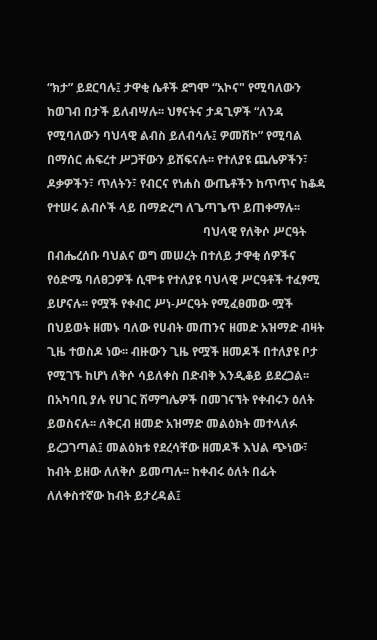“ክታ” ይደርባሉ፤ ታዋቂ ሴቶች ደግሞ “አኮና" የሚባለውን ከወገብ በታች ይለብሣሉ፡፡ ህፃናትና ታዳጊዎች “ለንዳ የሚባለውን ባህላዊ ልብስ ይለብሳሉ፤ ዎመሽኮ” የሚባል በማሰር ሐፍረተ ሥጋቸውን ይሸፍናሉ፡፡ የተለያዩ ጨሌዎችን፣ ዶቃዎችን፣ ጥለትን፣ የብርና የነሐስ ውጤቶችን ከጥጥና ከቆዳ የተሠሩ ልብሶች ላይ በማድረግ ለጌጣጌጥ ይጠቀማሉ፡፡
                                                    ባህላዊ የለቅሶ ሥርዓት
በብሔረሰቡ ባህልና ወግ መሠረት በተለይ ታዋቂ ሰዎችና የዕድሜ ባለፀጋዎች ሲሞቱ የተለያዩ ባህላዊ ሥርዓቶች ተፈፃሚ ይሆናሉ፡፡ የሟች የቀብር ሥነ-ሥርዓት የሚፈፀመው ሟች በህይወት ዘመኑ ባለው የሀብት መጠንና ዘመድ አዝማድ ብዛት ጊዜ ተወስዶ ነው፡፡ ብዙውን ጊዜ የሟች ዘመዶች በተለያዩ ቦታ የሚገኙ ከሆነ ለቅሶ ሳይለቀስ በድብቅ እንዲቆይ ይደረጋል፡፡ በአካባቢ ያሉ የሀገር ሽማግሌዎች በመገናኘት የቀብሩን ዕለት ይወስናሉ፡፡ ለቅርብ ዘመድ አዝማድ መልዕክት መተላለፉ ይረጋገጣል፤ መልዕክቱ የደረሳቸው ዘመዶች እህል ጭነው፣ ከብት ይዘው ለለቅሶ ይመጣሉ፡፡ ከቀብሩ ዕለት በፊት ለለቀስተኛው ከብት ይታረዳል፤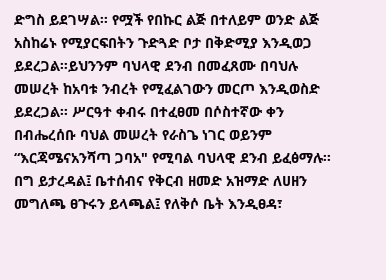ድግስ ይደገሣል፡፡ የሟች የበኩር ልጅ በተለይም ወንድ ልጅ አስከሬኑ የሚያርፍበትን ጉድጓድ ቦታ በቅድሚያ እንዲወጋ ይደረጋል።ይህንንም ባህላዊ ደንብ በመፈጸሙ በባህሉ መሠረት ከአባቱ ንብረት የሚፈልገውን መርጦ እንዲወስድ ይደረጋል፡፡ ሥርዓተ ቀብሩ በተፈፀመ በሶስተኛው ቀን በብሔረሰቡ ባህል መሠረት የራስጌ ነገር ወይንም “እርጃሜናአንሻጣ ጋባአ" የሚባል ባህላዊ ደንብ ይፈፅማሉ፡፡ በግ ይታረዳል፤ ቤተሰብና የቅርብ ዘመድ አዝማድ ለሀዘን መግለጫ ፀጉሩን ይላጫል፤ የለቅሶ ቤት እንዲፀዳ፣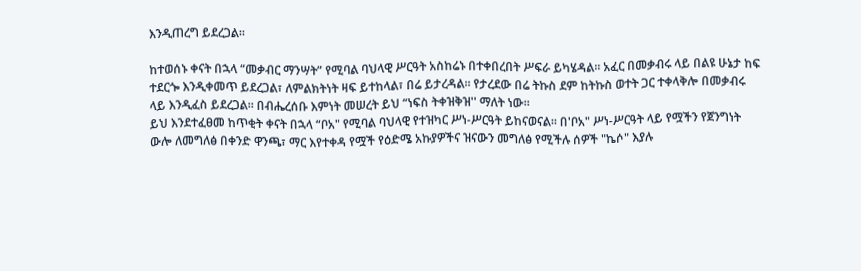እንዲጠረግ ይደረጋል፡፡

ከተወሰኑ ቀናት በኋላ “መቃብር ማንሣት” የሚባል ባህላዊ ሥርዓት አስከሬኑ በተቀበረበት ሥፍራ ይካሄዳል፡፡ አፈር በመቃብሩ ላይ በልዩ ሁኔታ ከፍ ተደርጐ እንዲቀመጥ ይደረጋል፣ ለምልክትነት ዛፍ ይተከላል፣ በሬ ይታረዳል፡፡ የታረደው በሬ ትኩስ ደም ከትኩስ ወተት ጋር ተቀላቅሎ በመቃብሩ ላይ እንዲፈስ ይደረጋል፡፡ በብሔረሰቡ እምነት መሠረት ይህ “ነፍስ ትቀዝቅዝ'' ማለት ነው፡፡
ይህ እንደተፈፀመ ከጥቂት ቀናት በኋላ “ቦአ" የሚባል ባህላዊ የተዝካር ሥነ-ሥርዓት ይከናወናል፡፡ በ'ቦአ" ሥነ-ሥርዓት ላይ የሟችን የጀንግነት ውሎ ለመግለፅ በቀንድ ዋንጫ፣ ማር እየተቀዳ የሟች የዕድሜ አኩያዎችና ዝናውን መግለፅ የሚችሉ ሰዎች "ኬሶ" እያሉ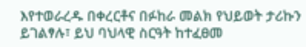እየተወራረዱ በቀረርቶና በፉከራ መልክ የህይወት ታሪኩን ይገልፃሉ፣ ይህ ባህላዊ ስርዓት ከተፈፀመ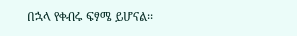በኋላ የቀብሩ ፍፃሜ ይሆናል፡፡